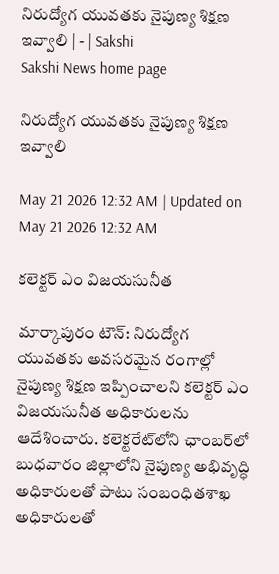నిరుద్యోగ యువతకు నైపుణ్య శిక్షణ ఇవ్వాలి | - | Sakshi
Sakshi News home page

నిరుద్యోగ యువతకు నైపుణ్య శిక్షణ ఇవ్వాలి

May 21 2026 12:32 AM | Updated on May 21 2026 12:32 AM

కలెక్టర్‌ ఎం విజయసునీత

మార్కాపురం టౌన్‌: నిరుద్యోగ యువతకు అవసరమైన రంగాల్లో నైపుణ్య శిక్షణ ఇప్పించాలని కలెక్టర్‌ ఎం విజయసునీత అధికారులను ఆదేశించారు. కలెక్టరేట్‌లోని ఛాంబర్‌లో బుధవారం జిల్లాలోని నైపుణ్య అభివృద్ధి అధికారులతో పాటు సంబంధితశాఖ అధికారులతో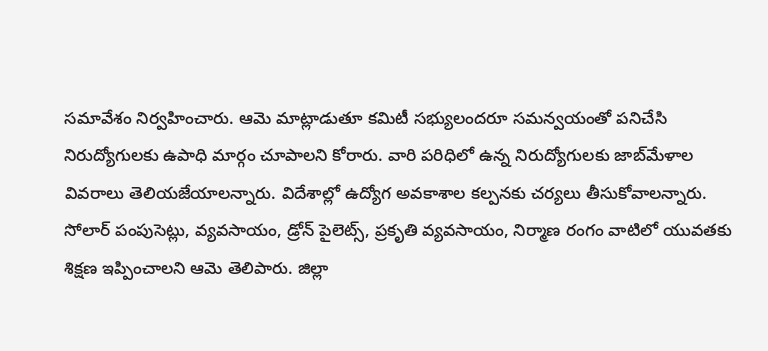సమావేశం నిర్వహించారు. ఆమె మాట్లాడుతూ కమిటీ సభ్యులందరూ సమన్వయంతో పనిచేసి నిరుద్యోగులకు ఉపాధి మార్గం చూపాలని కోరారు. వారి పరిధిలో ఉన్న నిరుద్యోగులకు జాబ్‌మేళాల వివరాలు తెలియజేయాలన్నారు. విదేశాల్లో ఉద్యోగ అవకాశాల కల్పనకు చర్యలు తీసుకోవాలన్నారు. సోలార్‌ పంపుసెట్లు, వ్యవసాయం, డ్రోన్‌ పైలెట్స్‌, ప్రకృతి వ్యవసాయం, నిర్మాణ రంగం వాటిలో యువతకు శిక్షణ ఇప్పించాలని ఆమె తెలిపారు. జిల్లా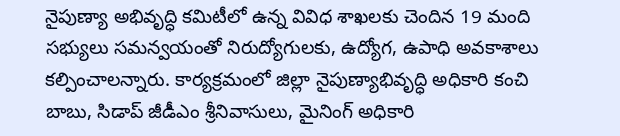నైపుణ్యా అభివృద్ధి కమిటీలో ఉన్న వివిధ శాఖలకు చెందిన 19 మంది సభ్యులు సమన్వయంతో నిరుద్యోగులకు, ఉద్యోగ, ఉపాధి అవకాశాలు కల్పించాలన్నారు. కార్యక్రమంలో జిల్లా నైపుణ్యాభివృద్ధి అధికారి కంచి బాబు, సిడాప్‌ జీడీఎం శ్రీనివాసులు, మైనింగ్‌ అధికారి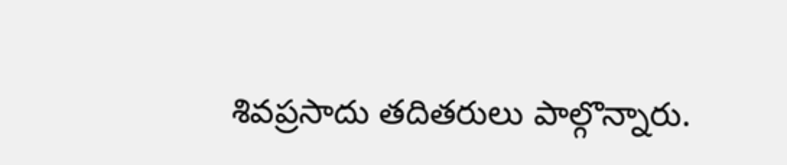శివప్రసాదు తదితరులు పాల్గొన్నారు.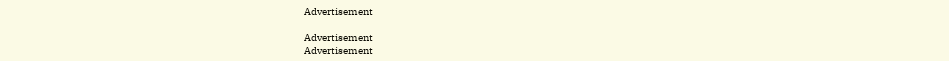Advertisement

Advertisement
Advertisement